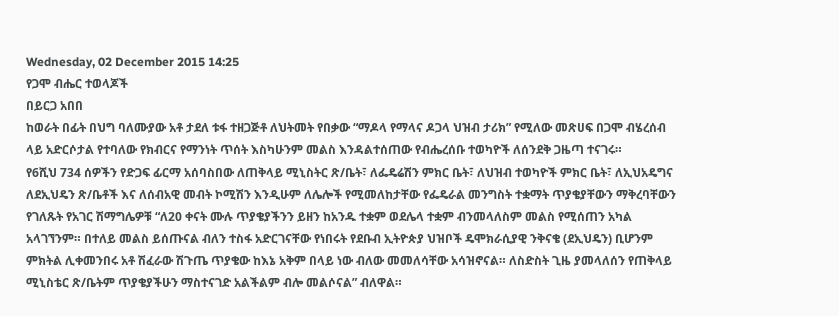Wednesday, 02 December 2015 14:25
የጋሞ ብሔር ተወላጆች
በይርጋ አበበ
ከወራት በፊት በህግ ባለሙያው አቶ ታደለ ቱፋ ተዘጋጅቶ ለህትመት የበቃው “ማዶላ የማላና ዶጋላ ህዝብ ታሪክ” የሚለው መጽሀፍ በጋሞ ብሄረሰብ ላይ አድርሶታል የተባለው የክብርና የማንነት ጥሰት እስካሁንም መልስ እንዳልተሰጠው የብሔረሰቡ ተወካዮች ለሰንደቅ ጋዜጣ ተናገሩ።
የ6ሺህ 734 ሰዎችን የድጋፍ ፊርማ አሰባስበው ለጠቅላይ ሚኒስትር ጽ/ቤት፣ ለፌዴሬሽን ምክር ቤት፣ ለህዝብ ተወካዮች ምክር ቤት፣ ለኢህአዴግና ለደኢህዴን ጽ/ቤቶች እና ለሰብአዊ መብት ኮሚሽን እንዲሁም ለሌሎች የሚመለከታቸው የፌዴራል መንግስት ተቋማት ጥያቄያቸውን ማቅረባቸውን የገለጹት የአገር ሽማግሌዎቹ “ለ20 ቀናት ሙሉ ጥያቄያችንን ይዘን ከአንዱ ተቋም ወደሌላ ተቋም ብንመላለስም መልስ የሚሰጠን አካል አላገኘንም። በተለይ መልስ ይሰጡናል ብለን ተስፋ አድርገናቸው የነበሩት የደቡብ ኢትዮጵያ ህዝቦች ዴሞክራሲያዊ ንቅናቄ (ደኢህዴን) ቢሆንም ምክትል ሊቀመንበሩ አቶ ሽፈራው ሽጉጤ ጥያቄው ከእኔ አቅም በላይ ነው ብለው መመለሳቸው አሳዝኖናል። ለስድስት ጊዜ ያመላለሰን የጠቅላይ ሚኒስቴር ጽ/ቤትም ጥያቄያችሁን ማስተናገድ አልችልም ብሎ መልሶናል” ብለዋል።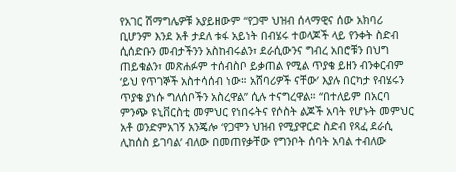የአገር ሽማግሌዎቹ አያይዘውም “የጋሞ ህዝብ ሰላማዊና ሰው አክባሪ ቢሆንም እንደ አቶ ታደለ ቱፋ አይነት በብሄሩ ተወላጆች ላይ የንቀት ስድብ ሲሰድቡን መብታችንን አስከብሩልን፣ ደራሲውንና ግብረ አበሮቹን በህግ ጠይቁልን፣ መጽሐፉም ተሰብስቦ ይቃጠል የሚል ጥያቄ ይዘን ብንቀርብም ‘ይህ የጥገኞች አስተሳሰብ ነው። አሸባሪዎች ናቸው’ እያሉ በርካታ የብሄሩን ጥያቄ ያነሱ ግለሰቦችን አስረዋል” ሲሉ ተናግረዋል። “በተለይም በአርባ ምንጭ ዩኒቨርስቲ መምህር የነበሩትና የሶስት ልጆች አባት የሆኑት መምህር አቶ ወንድምአገኝ አንጄሎ ‘የጋሞን ህዝብ የሚያዋርድ ስድብ የጻፈ ደራሲ ሊከሰስ ይገባል’ ብለው በመጠየቃቸው የግንቦት ሰባት አባል ተብለው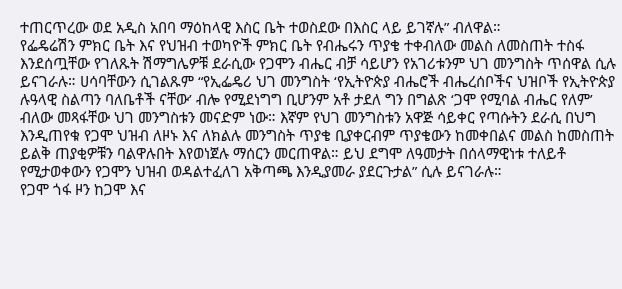ተጠርጥረው ወደ አዲስ አበባ ማዕከላዊ እስር ቤት ተወስደው በእስር ላይ ይገኛሉ” ብለዋል።
የፌዴሬሽን ምክር ቤት እና የህዝብ ተወካዮች ምክር ቤት የብሔሩን ጥያቄ ተቀብለው መልስ ለመስጠት ተስፋ እንደሰጧቸው የገለጹት ሽማግሌዎቹ ደራሲው የጋሞን ብሔር ብቻ ሳይሆን የአገሪቱንም ህገ መንግስት ጥሰዋል ሲሉ ይናገራሉ። ሀሳባቸውን ሲገልጹም “የኢፌዴሪ ህገ መንግስት ‘የኢትዮጵያ ብሔሮች ብሔረሰቦችና ህዝቦች የኢትዮጵያ ሉዓላዊ ስልጣን ባለቤቶች ናቸው’ ብሎ የሚደነግግ ቢሆንም አቶ ታደለ ግን በግልጽ ‘ጋሞ የሚባል ብሔር የለም’ ብለው መጻፋቸው ህገ መንግስቱን መናድም ነው። እኛም የህገ መንግስቱን አዋጅ ሳይቀር የጣሱትን ደራሲ በህግ እንዲጠየቁ የጋሞ ህዝብ ለዞኑ እና ለክልሉ መንግስት ጥያቄ ቢያቀርብም ጥያቄውን ከመቀበልና መልስ ከመስጠት ይልቅ ጠያቂዎቹን ባልዋሉበት እየወነጀሉ ማሰርን መርጠዋል። ይህ ደግሞ ለዓመታት በሰላማዊነቱ ተለይቶ የሚታወቀውን የጋሞን ህዝብ ወዳልተፈለገ አቅጣጫ እንዲያመራ ያደርጉታል” ሲሉ ይናገራሉ።
የጋሞ ጎፋ ዞን ከጋሞ እና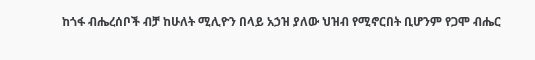ከጎፋ ብሔረሰቦች ብቻ ከሁለት ሚሊዮን በላይ አኃዝ ያለው ህዝብ የሚኖርበት ቢሆንም የጋሞ ብሔር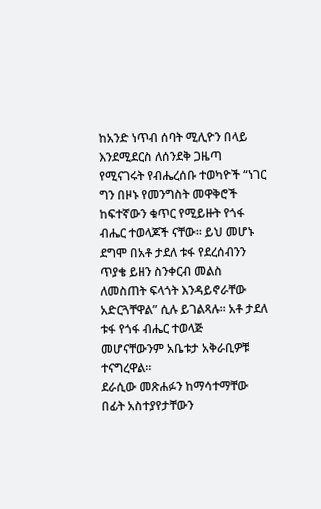ከአንድ ነጥብ ሰባት ሚሊዮን በላይ እንደሚደርስ ለሰንደቅ ጋዜጣ የሚናገሩት የብሔረሰቡ ተወካዮች “ነገር ግን በዞኑ የመንግስት መዋቅሮች ከፍተኛውን ቁጥር የሚይዙት የጎፋ ብሔር ተወላጆች ናቸው። ይህ መሆኑ ደግሞ በአቶ ታደለ ቱፋ የደረሰብንን ጥያቄ ይዘን ስንቀርብ መልስ ለመስጠት ፍላጎት እንዳይኖራቸው አድርጓቸዋል” ሲሉ ይገልጻሉ። አቶ ታደለ ቱፋ የጎፋ ብሔር ተወላጅ መሆናቸውንም አቤቱታ አቅራቢዎቹ ተናግረዋል።
ደራሲው መጽሐፉን ከማሳተማቸው በፊት አስተያየታቸውን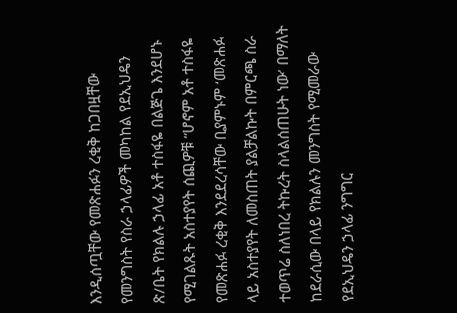እንዲሰጧቸው የመጽሐፉን ረቂቅ ከጋበዟቸው የመንግስት የስራ ኃላፊዎች መካከል የደኢህዴን ጽ/ቤት የክልሉ ኃላፊ አቶ ተስፋዬ በልጅጌ እንደሆኑ የሚገልጹት አስተያየት ሰጪዎቹ “ሆኖም አቶ ተስፋዬ የመጽሐፉ ረቂቅ እንደደረሳቸው ቢያምኑም ‘መጽሐፉ ላይ አስተያየት ለመስጠት ያልቻልኩት በምርጫ ስራ ተወጥሬ ስለነበረ ትኩረት ስላልሰጠሁት ነው’ በማለት ከደራሲው በላይ የክልሉን መንግስት የሚመራው የደኢህዴን ኃላፊ ንግግር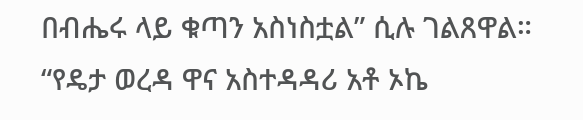በብሔሩ ላይ ቁጣን አስነስቷል” ሲሉ ገልጸዋል። “የዴታ ወረዳ ዋና አስተዳዳሪ አቶ ኦኬ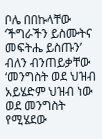ቦሌ በበኩላቸው ‘ችግራችን ይስሙትና መፍትሔ ይስጡን’ ብለን ብንጠይቃቸው ‘መንግስት ወደ ህዝብ አይሄድም ህዝብ ነው ወደ መንግስት የሚሄደው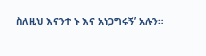ስለዚህ እናንተ ኑ እና አነጋግሩኝ’ አሉን።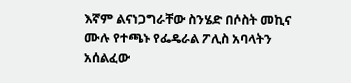እኛም ልናነጋግራቸው ስንሄድ በሶስት መኪና ሙሉ የተጫኑ የፌዴራል ፖሊስ አባላትን አሰልፈው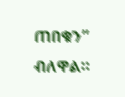ጠበቁን” ብለዋል።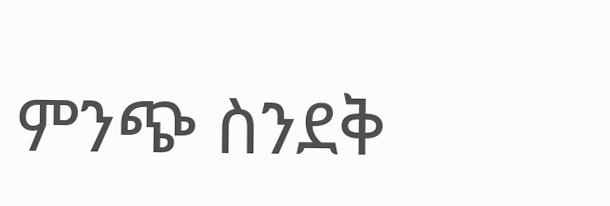ምንጭ ስንደቅ